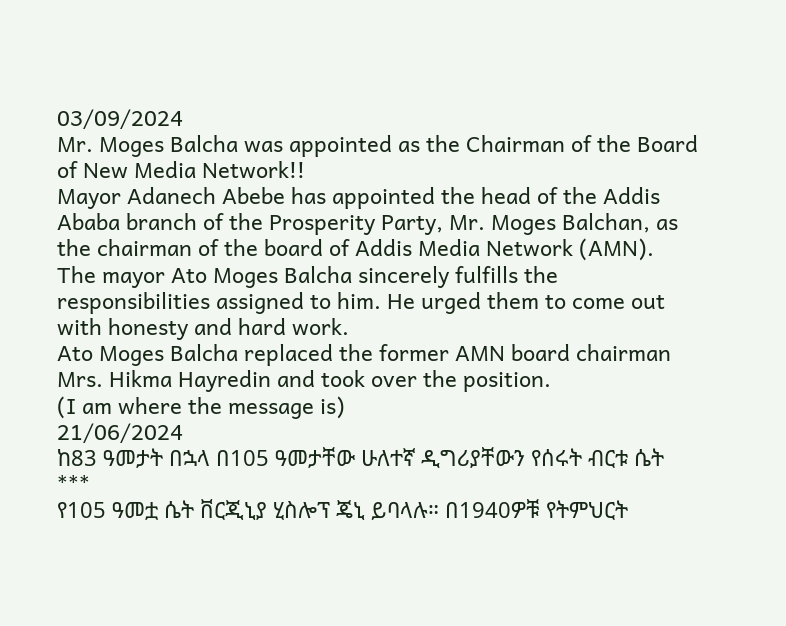03/09/2024
Mr. Moges Balcha was appointed as the Chairman of the Board of New Media Network!!
Mayor Adanech Abebe has appointed the head of the Addis Ababa branch of the Prosperity Party, Mr. Moges Balchan, as the chairman of the board of Addis Media Network (AMN).
The mayor Ato Moges Balcha sincerely fulfills the responsibilities assigned to him. He urged them to come out with honesty and hard work.
Ato Moges Balcha replaced the former AMN board chairman Mrs. Hikma Hayredin and took over the position.
(I am where the message is)
21/06/2024
ከ83 ዓመታት በኋላ በ105 ዓመታቸው ሁለተኛ ዲግሪያቸውን የሰሩት ብርቱ ሴት
***
የ105 ዓመቷ ሴት ቨርጂኒያ ሂስሎፕ ጄኒ ይባላሉ። በ1940ዎቹ የትምህርት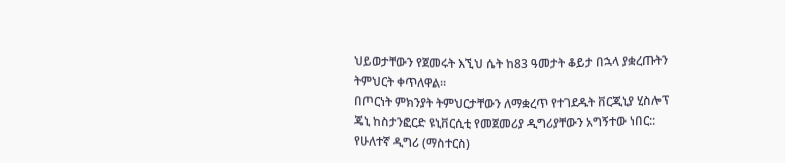ህይወታቸውን የጀመሩት እኚህ ሴት ከ83 ዓመታት ቆይታ በኋላ ያቋረጡትን ትምህርት ቀጥለዋል።
በጦርነት ምክንያት ትምህርታቸውን ለማቋረጥ የተገደዱት ቨርጂኒያ ሂስሎፕ ጄኒ ከስታንፎርድ ዩኒቨርሲቲ የመጀመሪያ ዲግሪያቸውን አግኝተው ነበር::
የሁለተኛ ዲግሪ (ማስተርስ)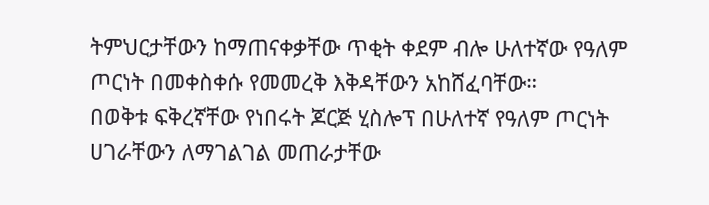ትምህርታቸውን ከማጠናቀቃቸው ጥቂት ቀደም ብሎ ሁለተኛው የዓለም ጦርነት በመቀስቀሱ የመመረቅ እቅዳቸውን አከሸፈባቸው።
በወቅቱ ፍቅረኛቸው የነበሩት ጆርጅ ሂስሎፕ በሁለተኛ የዓለም ጦርነት ሀገራቸውን ለማገልገል መጠራታቸው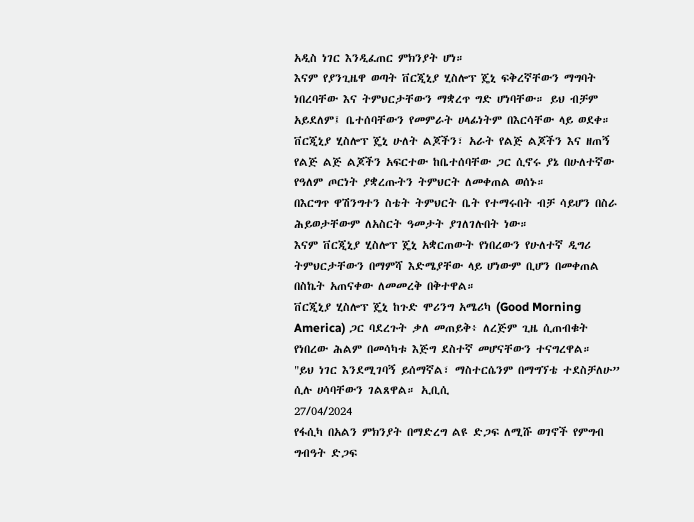አዲስ ነገር እንዲፈጠር ምክንያት ሆነ።
እናም የያንጊዜዋ ወጣት ቨርጂኒያ ሂስሎፕ ጄኒ ፍቅረኛቸውን ማግባት ነበረባቸው እና ትምህርታቸውን ማቋረጥ ግድ ሆነባቸው። ይህ ብቻም አይደለም፤ ቤተሰባቸውን የመምራት ሀላፊነትም በእርሳቸው ላይ ወደቀ።
ቨርጂኒያ ሂስሎፕ ጄኒ ሁለት ልጆችን፣ አራት የልጅ ልጆችን እና ዘጠኝ የልጅ ልጅ ልጆችን አፍርተው ከቤተሰባቸው ጋር ሲኖሩ ያኔ በሁለተኛው የዓለም ጦርነት ያቋረጡትን ትምህርት ለመቀጠል ወሰኑ።
በእርግጥ ዋሽንግተን ስቴት ትምህርት ቤት የተማሩበት ብቻ ሳይሆን በስራ ሕይወታቸውም ለአስርት ዓመታት ያገለገሉበት ነው።
እናም ቨርጂኒያ ሂስሎፕ ጄኒ አቋርጠውት የነበረውን የሁለተኛ ዲግሪ ትምህርታቸውን በማምሻ እድሜያቸው ላይ ሆነውም ቢሆን በመቀጠል በስኬት አጠናቀው ለመመረቅ በቅተዋል።
ቨርጂኒያ ሂስሎፕ ጄኒ ከጉድ ሞሪንግ አሜሪካ (Good Morning America) ጋር ባደረጉት ቃለ መጠይቅ፥ ለረጅም ጊዜ ሲጠብቁት የነበረው ሕልም በመሳካቱ እጅግ ደስተኛ መሆናቸውን ተናግረዋል።
"ይህ ነገር እንደሚገባኝ ይሰማኛል፣ ማስተርሴንም በማግኘቴ ተደስቻለሁ” ሲሉ ሀሳባቸውን ገልጸዋል። ኢቢሲ
27/04/2024
የፋሲካ በአልን ምክንያት በማድረግ ልዩ ድጋፍ ለሚሹ ወገኖች የምግብ ግብዓት ድጋፍ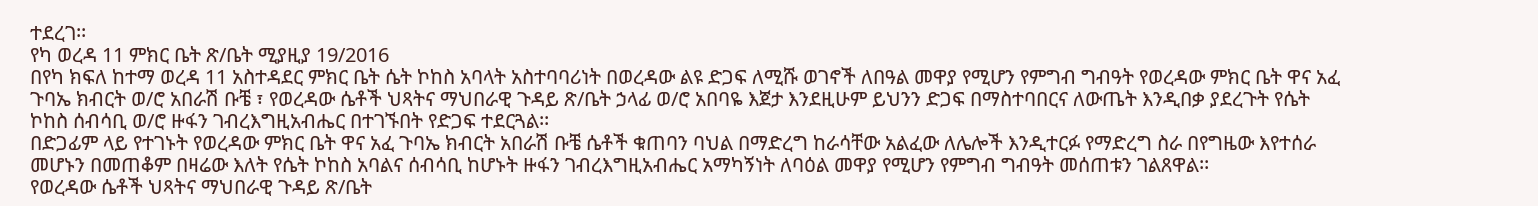ተደረገ፡፡
የካ ወረዳ 11 ምክር ቤት ጽ/ቤት ሚያዚያ 19/2016
በየካ ክፍለ ከተማ ወረዳ 11 አስተዳደር ምክር ቤት ሴት ኮከስ አባላት አስተባባሪነት በወረዳው ልዩ ድጋፍ ለሚሹ ወገኖች ለበዓል መዋያ የሚሆን የምግብ ግብዓት የወረዳው ምክር ቤት ዋና አፈ ጉባኤ ክብርት ወ/ሮ አበራሽ ቡቼ ፣ የወረዳው ሴቶች ህጻትና ማህበራዊ ጉዳይ ጽ/ቤት ኃላፊ ወ/ሮ አበባዬ እጀታ እንደዚሁም ይህንን ድጋፍ በማስተባበርና ለውጤት እንዲበቃ ያደረጉት የሴት ኮከስ ሰብሳቢ ወ/ሮ ዙፋን ገብረእግዚአብሔር በተገኙበት የድጋፍ ተደርጓል፡፡
በድጋፊም ላይ የተገኑት የወረዳው ምክር ቤት ዋና አፈ ጉባኤ ክብርት አበራሽ ቡቼ ሴቶች ቁጠባን ባህል በማድረግ ከራሳቸው አልፈው ለሌሎች እንዲተርፉ የማድረግ ስራ በየግዜው እየተሰራ መሆኑን በመጠቆም በዛሬው እለት የሴት ኮከስ አባልና ሰብሳቢ ከሆኑት ዙፋን ገብረእግዚአብሔር አማካኝነት ለባዕል መዋያ የሚሆን የምግብ ግብዓት መሰጠቱን ገልጸዋል፡፡
የወረዳው ሴቶች ህጻትና ማህበራዊ ጉዳይ ጽ/ቤት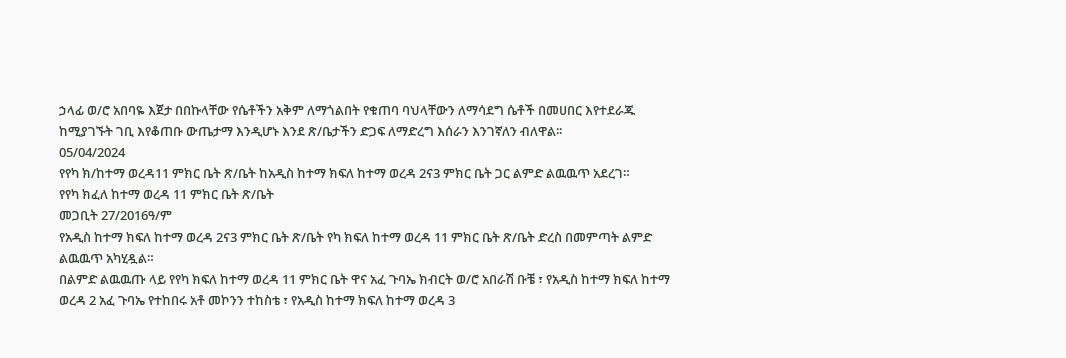ኃላፊ ወ/ሮ አበባዬ እጀታ በበኩላቸው የሴቶችን አቅም ለማጎልበት የቁጠባ ባህላቸውን ለማሳደግ ሴቶች በመሀበር እየተደራጁ ከሚያገኙት ገቢ እየቆጠቡ ውጤታማ እንዲሆኑ እንደ ጽ/ቤታችን ድጋፍ ለማድረግ እሰራን እንገኛለን ብለዋል፡፡
05/04/2024
የየካ ክ/ከተማ ወረዳ11 ምክር ቤት ጽ/ቤት ከአዲስ ከተማ ክፍለ ከተማ ወረዳ 2ና3 ምክር ቤት ጋር ልምድ ልዉዉጥ አደረገ።
የየካ ክፈለ ከተማ ወረዳ 11 ምክር ቤት ጽ/ቤት
መጋቢት 27/2016ዓ/ም
የአዲስ ከተማ ክፍለ ከተማ ወረዳ 2ና3 ምክር ቤት ጽ/ቤት የካ ክፍለ ከተማ ወረዳ 11 ምክር ቤት ጽ/ቤት ድረስ በመምጣት ልምድ ልዉዉጥ አካሂዷል።
በልምድ ልዉዉጡ ላይ የየካ ክፍለ ከተማ ወረዳ 11 ምክር ቤት ዋና አፈ ጉባኤ ክብርት ወ/ሮ አበራሽ ቡቼ ፣ የአዲስ ከተማ ክፍለ ከተማ ወረዳ 2 አፈ ጉባኤ የተከበሩ አቶ መኮንን ተከስቴ ፣ የአዲስ ከተማ ክፍለ ከተማ ወረዳ 3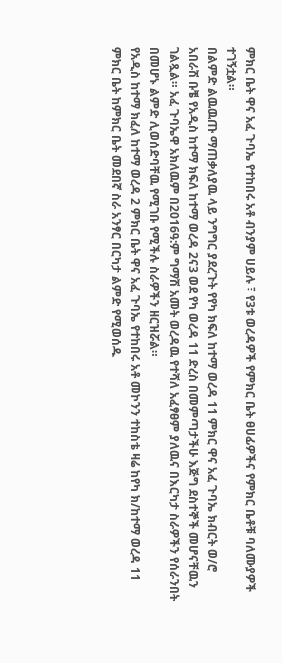ምክር ቤት ዋና አፈ ጉባኤ የተከበሩ አቶ ብንያም ሀይሉ ፣ የ3ቱ ወረዳዎች የምክር ቤት ፀሀፊዎችና የምክር ቤቶቹ ባለሙያዎች ተገኝቷል።
በልምድ ልዉዉጡ ማጠቃለያዉ ላይ ንግግር ያደረጉት የየካ ክፍለ ከተማ ወረዳ 11 ምክር ዋና አፈ ጉባኤ ክብርት ወ/ሮ አበራሽ ቡቼ የአዲስ ከተማ ክፍለ ከተማ ወረዳ 2ና3 ወደ የካ ወረዳ 11 ድረስ በመምጣታችሁ እጅግ ደስተኞች መሆናቸዉን ገልጿል። አፈ ጉባኤዋ አክለዉም በ2016ዓ:ም ግማሽ አመት ወረዳዉ የተሻለ አፈፃፀም ያለዉና በእርካታ ስራዎችን የሰራንበት በመሆኑ ልምድ ሊወሰድባቸዉ የሚገቡ የሚችሉ ስራዎችን ዘርዝሯል።
የአዲስ ከተማ ክፈለ ከተማ ወረዳ 2 ምክር ቤት ዋና አፈ ጉባኤ የተከበሩ አቶ መኮንን ተከስቴ ዛሬ ከየካ ክ/ከተማ ወረዳ 11 ምክር ቤት ከምክር ቤት መደበኛ ስራ አንፃር በርካታ ልምድ የሚወሰዱ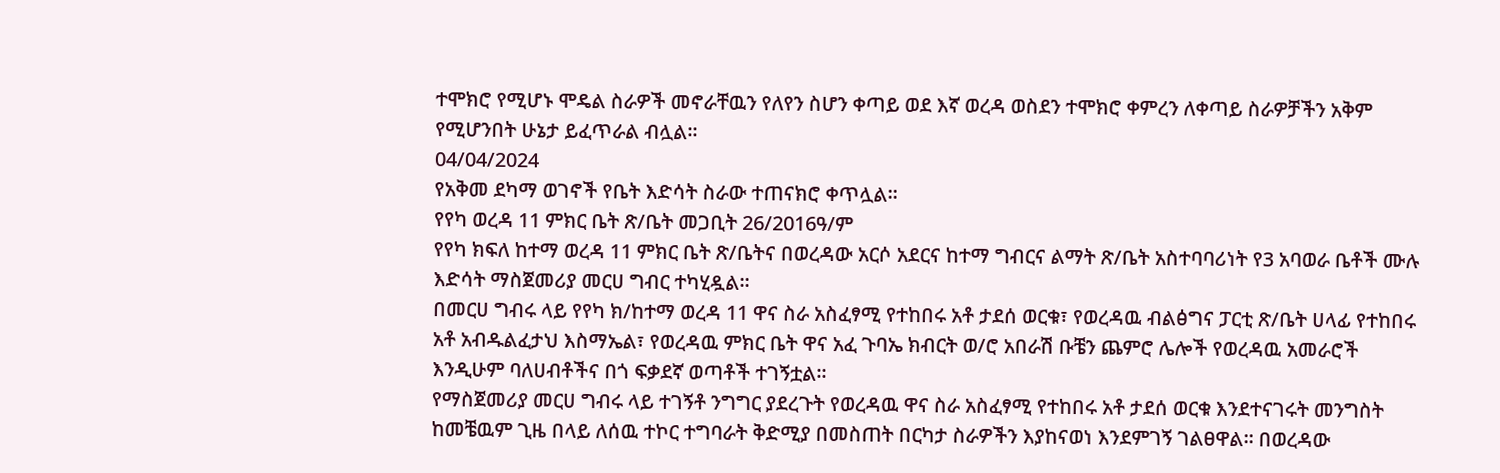ተሞክሮ የሚሆኑ ሞዴል ስራዎች መኖራቸዉን የለየን ስሆን ቀጣይ ወደ እኛ ወረዳ ወስደን ተሞክሮ ቀምረን ለቀጣይ ስራዎቻችን አቅም የሚሆንበት ሁኔታ ይፈጥራል ብሏል።
04/04/2024
የአቅመ ደካማ ወገኖች የቤት እድሳት ስራው ተጠናክሮ ቀጥሏል።
የየካ ወረዳ 11 ምክር ቤት ጽ/ቤት መጋቢት 26/2016ዓ/ም
የየካ ክፍለ ከተማ ወረዳ 11 ምክር ቤት ጽ/ቤትና በወረዳው አርሶ አደርና ከተማ ግብርና ልማት ጽ/ቤት አስተባባሪነት የ3 አባወራ ቤቶች ሙሉ እድሳት ማስጀመሪያ መርሀ ግብር ተካሂዷል።
በመርሀ ግብሩ ላይ የየካ ክ/ከተማ ወረዳ 11 ዋና ስራ አስፈፃሚ የተከበሩ አቶ ታደሰ ወርቁ፣ የወረዳዉ ብልፅግና ፓርቲ ጽ/ቤት ሀላፊ የተከበሩ አቶ አብዱልፈታህ እስማኤል፣ የወረዳዉ ምክር ቤት ዋና አፈ ጉባኤ ክብርት ወ/ሮ አበራሽ ቡቼን ጨምሮ ሌሎች የወረዳዉ አመራሮች እንዲሁም ባለሀብቶችና በጎ ፍቃደኛ ወጣቶች ተገኝቷል።
የማስጀመሪያ መርሀ ግብሩ ላይ ተገኝቶ ንግግር ያደረጉት የወረዳዉ ዋና ስራ አስፈፃሚ የተከበሩ አቶ ታደሰ ወርቁ እንደተናገሩት መንግስት ከመቼዉም ጊዜ በላይ ለሰዉ ተኮር ተግባራት ቅድሚያ በመስጠት በርካታ ስራዎችን እያከናወነ እንደምገኝ ገልፀዋል። በወረዳው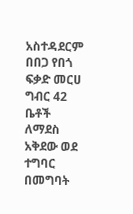አስተዳደርም በበጋ የበጎ ፍቃድ መርሀ ግብር 42 ቤቶች ለማደስ አቅደው ወደ ተግባር በመግባት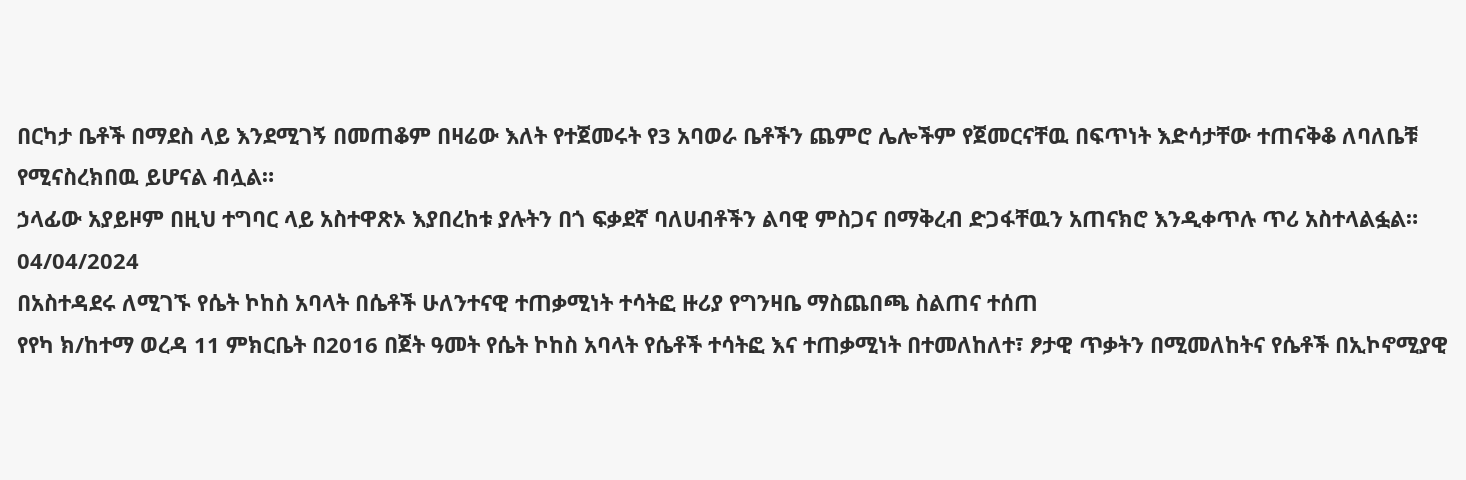በርካታ ቤቶች በማደስ ላይ እንደሚገኝ በመጠቆም በዛሬው እለት የተጀመሩት የ3 አባወራ ቤቶችን ጨምሮ ሌሎችም የጀመርናቸዉ በፍጥነት እድሳታቸው ተጠናቅቆ ለባለቤቹ የሚናስረክበዉ ይሆናል ብሏል።
ኃላፊው አያይዞም በዚህ ተግባር ላይ አስተዋጽኦ እያበረከቱ ያሉትን በጎ ፍቃደኛ ባለሀብቶችን ልባዊ ምስጋና በማቅረብ ድጋፋቸዉን አጠናክሮ እንዲቀጥሉ ጥሪ አስተላልፏል።
04/04/2024
በአስተዳደሩ ለሚገኙ የሴት ኮከስ አባላት በሴቶች ሁለንተናዊ ተጠቃሚነት ተሳትፎ ዙሪያ የግንዛቤ ማስጨበጫ ስልጠና ተሰጠ
የየካ ክ/ከተማ ወረዳ 11 ምክርቤት በ2016 በጀት ዓመት የሴት ኮከስ አባላት የሴቶች ተሳትፎ እና ተጠቃሚነት በተመለከለተ፣ ፆታዊ ጥቃትን በሚመለከትና የሴቶች በኢኮኖሚያዊ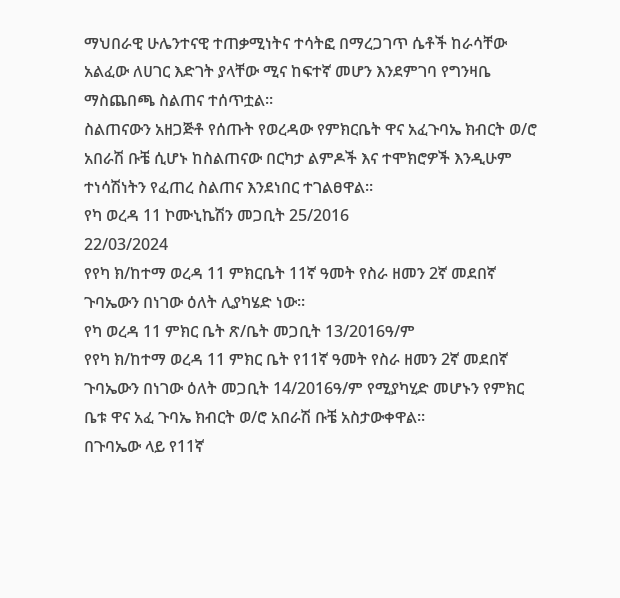ማህበራዊ ሁሌንተናዊ ተጠቃሚነትና ተሳትፎ በማረጋገጥ ሴቶች ከራሳቸው አልፈው ለሀገር እድገት ያላቸው ሚና ከፍተኛ መሆን እንደምገባ የግንዛቤ ማስጨበጫ ስልጠና ተሰጥቷል።
ስልጠናውን አዘጋጅቶ የሰጡት የወረዳው የምክርቤት ዋና አፈጉባኤ ክብርት ወ/ሮ አበራሽ ቡቼ ሲሆኑ ከስልጠናው በርካታ ልምዶች እና ተሞክሮዎች እንዲሁም ተነሳሽነትን የፈጠረ ስልጠና እንደነበር ተገልፀዋል።
የካ ወረዳ 11 ኮሙኒኬሽን መጋቢት 25/2016
22/03/2024
የየካ ክ/ከተማ ወረዳ 11 ምክርቤት 11ኛ ዓመት የስራ ዘመን 2ኛ መደበኛ ጉባኤውን በነገው ዕለት ሊያካሄድ ነው።
የካ ወረዳ 11 ምክር ቤት ጽ/ቤት መጋቢት 13/2016ዓ/ም
የየካ ክ/ከተማ ወረዳ 11 ምክር ቤት የ11ኛ ዓመት የስራ ዘመን 2ኛ መደበኛ ጉባኤውን በነገው ዕለት መጋቢት 14/2016ዓ/ም የሚያካሂድ መሆኑን የምክር ቤቱ ዋና አፈ ጉባኤ ክብርት ወ/ሮ አበራሽ ቡቼ አስታውቀዋል።
በጉባኤው ላይ የ11ኛ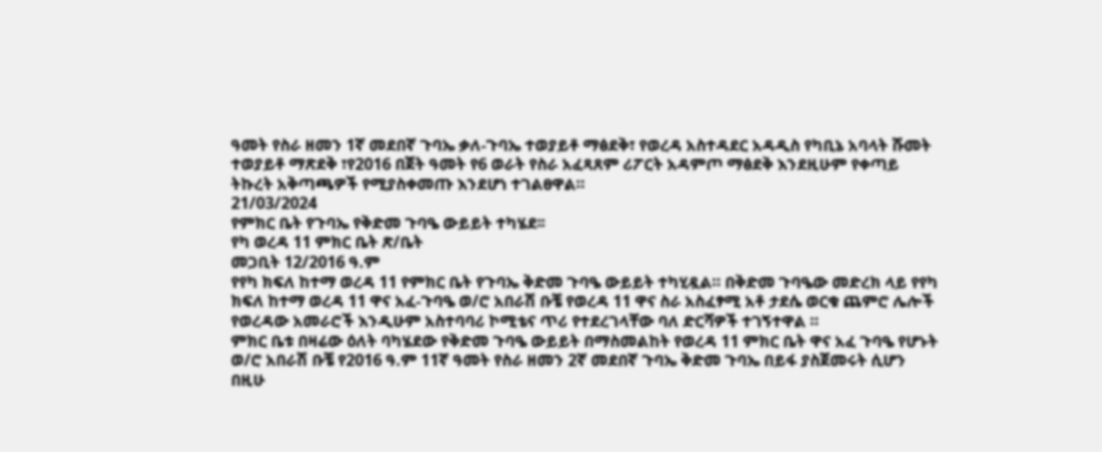ዓመት የስራ ዘመን 1ኛ መደበኛ ጉባኤ ቃለ-ጉባኤ ተወያይቶ ማፅደቅ፣ የወረዳ አስተዳደር አዳዲስ የካቢኔ አባላት ሹመት ተወያይቶ ማጽደቅ ፣የ2016 በጀት ዓመት የ6 ወራት የስራ አፈጻጸም ሪፖርት አዳምጦ ማፅደቅ እንደዚሁም የቀጣይ ትኩረት አቅጣጫዎች የሚያስቀመጡ እንደሆነ ተገልፀዋል።
21/03/2024
የምክር ቤት የጉባኤ የቅድመ ጉባዔ ውይይት ተካሄደ፡፡
የካ ወረዳ 11 ምክር ቤት ጽ/ቤት
መጋቢት 12/2016 ዓ.ም
የየካ ክፍለ ከተማ ወረዳ 11 የምክር ቤት የጉባኤ ቅድመ ጉባዔ ውይይት ተካሂዷል። በቅድመ ጉባዔው መድረክ ላይ የየካ ክፍለ ከተማ ወረዳ 11 ዋና አፈ-ጉባዔ ወ/ሮ አበራሽ ቡቼ የወረዳ 11 ዋና ስራ አስፈፃሚ አቶ ታደሴ ወርቁ ጨምሮ ሌሎች የወረዳው አመራሮች እንዲሁም አስተባባሪ ኮሚቴና ጥሪ የተደረገላቸው ባለ ድርሻዎች ተገኝተዋል ።
ምክር ቤቱ በዛሬው ዕለት ባካሄደው የቅድመ ጉባዔ ውይይት በማስመልከት የወረዳ 11 ምክር ቤት ዋና አፈ ጉባዔ የሆኑት ወ/ሮ አበራሽ ቡቼ የ2016 ዓ.ም 11ኛ ዓመት የስራ ዘመን 2ኛ መደበኛ ጉባኤ ቅድመ ጉባኤ በይፋ ያስጀመሩት ሲሆን በዚሁ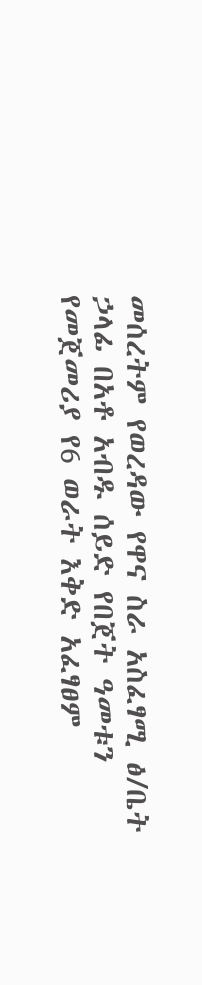መሰረትም የወረዳው የዋና ስራ አስፈፃሚ ፅ/ቤት ኃላፊ በአቶ አብዱ ሰይድ የበጀት ዓመቱን የመጀመሪያ የ6 ወራት እቅድ አፈፃፀም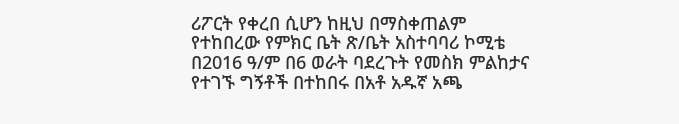ሪፖርት የቀረበ ሲሆን ከዚህ በማስቀጠልም የተከበረው የምክር ቤት ጽ/ቤት አስተባባሪ ኮሚቴ በ2016 ዓ/ም በ6 ወራት ባደረጉት የመስክ ምልከታና የተገኙ ግኝቶች በተከበሩ በአቶ አዱኛ አጫ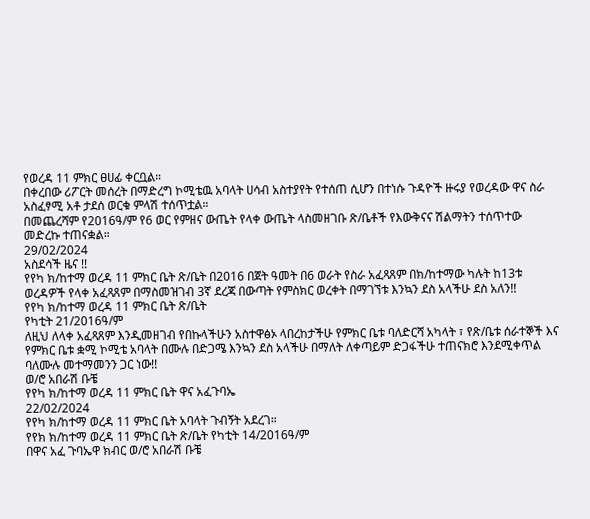የወረዳ 11 ምክር ፀሀፊ ቀርቧል።
በቀረበው ሪፖርት መሰረት በማድረግ ኮሚቴዉ አባላት ሀሳብ አስተያየት የተሰጠ ሲሆን በተነሱ ጉዳዮች ዙሩያ የወረዳው ዋና ስራ አስፈፃሚ አቶ ታደሰ ወርቁ ምላሽ ተሰጥቷል።
በመጨረሻም የ2016ዓ/ም የ6 ወር የምዘና ውጤት የላቀ ውጤት ላስመዘገቡ ጽ/ቤቶች የእውቅናና ሽልማትን ተሰጥተው መድረኩ ተጠናቋል።
29/02/2024
አስደሳች ዜና !!
የየካ ክ/ከተማ ወረዳ 11 ምክር ቤት ጽ/ቤት በ2016 በጀት ዓመት በ6 ወራት የስራ አፈጻጸም በክ/ከተማው ካሉት ከ13ቱ ወረዳዎች የላቀ አፈጻጸም በማስመዝገብ 3ኛ ደረጃ በውጣት የምስክር ወረቀት በማገኘቱ እንኳን ደስ አላችሁ ደስ አለን!!
የየካ ክ/ከተማ ወረዳ 11 ምክር ቤት ጽ/ቤት
የካቲት 21/2016ዓ/ም
ለዚህ ለላቀ አፈጻጸም እንዲመዘገብ የበኩላችሁን አስተዋፅኦ ላበረከታችሁ የምክር ቤቱ ባለድርሻ አካላት ፣ የጽ/ቤቱ ሰራተኞች እና የምክር ቤቱ ቋሚ ኮሚቴ አባላት በሙሉ በድጋሜ እንኳን ደስ አላችሁ በማለት ለቀጣይም ድጋፋችሁ ተጠናክሮ እንደሚቀጥል ባለሙሉ መተማመንን ጋር ነው!!
ወ/ሮ አበራሽ ቡቼ
የየካ ክ/ከተማ ወረዳ 11 ምክር ቤት ዋና አፈጉባኤ
22/02/2024
የየካ ክ/ከተማ ወረዳ 11 ምክር ቤት አባላት ጉብኝት አደረገ።
የየክ ክ/ከተማ ወረዳ 11 ምክር ቤት ጽ/ቤት የካቲት 14/2016ዓ/ም
በዋና አፈ ጉባኤዋ ክብር ወ/ሮ አበራሽ ቡቼ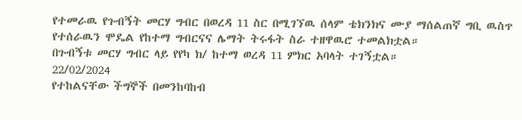የተመራዉ የጉብኝት መርሃ ግብር በወረዳ 11 ስር በሚገኘዉ ሰላም ቴክንክና ሙያ ማሰልጠኛ ግቢ ዉስጥ የተሰራዉን ሞዴል የከተማ ግብርናና ሌማት ትሩፋት ስራ ተዘዋዉሮ ተመልክቷል።
በጉብኝቱ መርሃ ግብር ላይ የየካ ክ/ ከተማ ወረዳ 11 ምክር አባላት ተገኝቷል።
22/02/2024
የተከልናቸው ችግኞች በመንከባከብ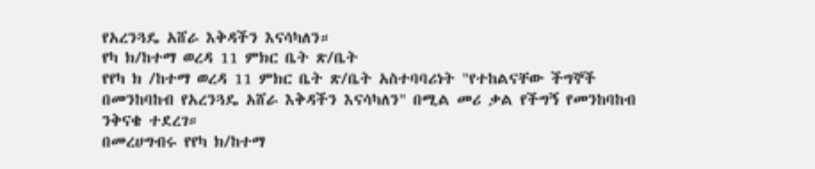የአረንጓዴ አሸራ እቅዳችን እናሳካለን።
የካ ክ/ከተማ ወረዳ 11 ምክር ቤት ጽ/ቤት
የየካ ክ /ከተማ ወረዳ 11 ምክር ቤት ጽ/ቤት አስተባባሪነት "የተከልናቸው ችግኞች በመንከባከብ የአረንጓዴ አሸራ እቅዳችን እናሳካለን" በሚል መሪ ቃል የችግኝ የመንከባከብ ንቅናቄ ተደረገ።
በመረሀግብሩ የየካ ክ/ከተማ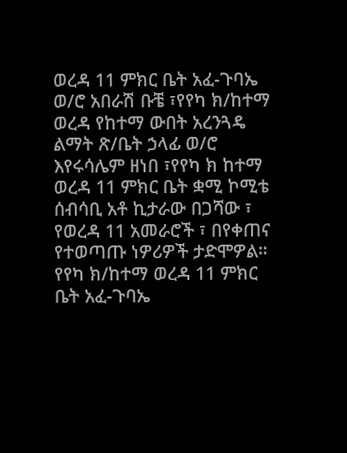ወረዳ 11 ምክር ቤት አፈ-ጉባኤ ወ/ሮ አበራሽ ቡቼ ፣የየካ ክ/ከተማ ወረዳ የከተማ ውበት አረንጓዴ ልማት ጽ/ቤት ኃላፊ ወ/ሮ እየሩሳሌም ዘነበ ፣የየካ ክ ከተማ ወረዳ 11 ምክር ቤት ቋሚ ኮሚቴ ሰብሳቢ አቶ ኪታራው በጋሻው ፣ የወረዳ 11 አመራሮች ፣ በየቀጠና የተወጣጡ ነዎሪዎች ታድሞዎል።
የየካ ክ/ከተማ ወረዳ 11 ምክር ቤት አፈ-ጉባኤ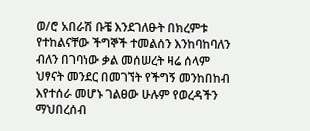ወ/ሮ አበራሽ ቡቼ እንደገለፁት በክረምቱ የተከልናቸው ችግኞች ተመልሰን እንከባከባለን ብለን በገባነው ቃል መሰሠረት ዛሬ ሰላም ህፃናት መንደር በመገኘት የችግኝ መንከበከብ እየተሰራ መሆኑ ገልፀው ሁሉም የወረዳችን ማህበረሰብ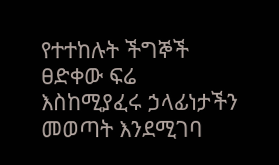የተተከሉት ችግኞች ፀድቀው ፍሬ እስከሚያፈሩ ኃላፊነታችን መወጣት እንደሚገባ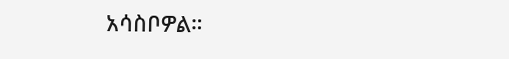አሳስቦዎል።